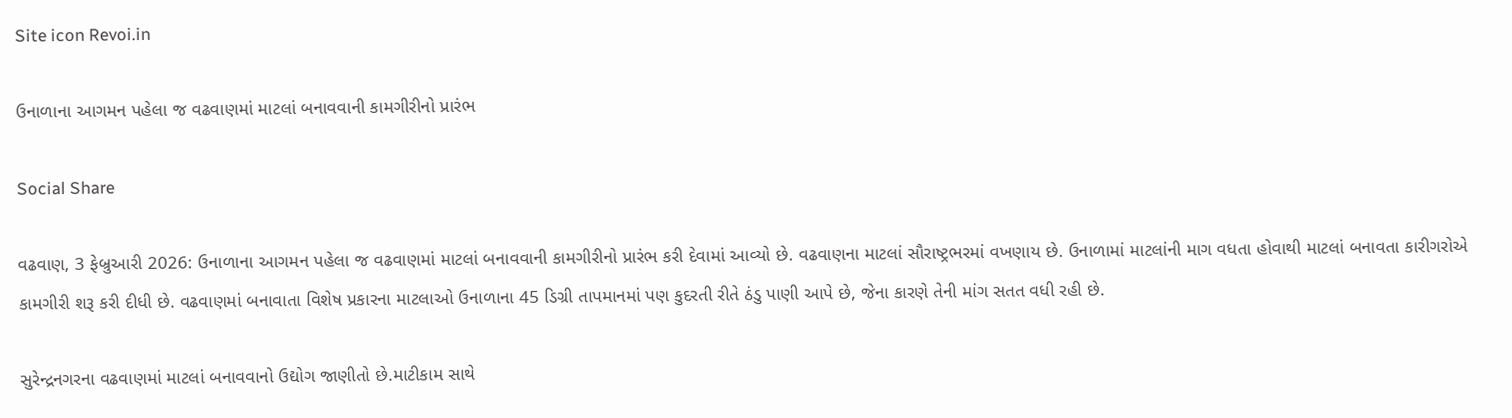Site icon Revoi.in

ઉનાળાના આગમન પહેલા જ વઢવાણમાં માટલાં બનાવવાની કામગીરીનો પ્રારંભ

Social Share

વઢવાણ, 3 ફેબ્રુઆરી 2026: ઉનાળાના આગમન પહેલા જ વઢવાણમાં માટલાં બનાવવાની કામગીરીનો પ્રારંભ કરી દેવામાં આવ્યો છે. વઢવાણના માટલાં સૌરાષ્ટ્રભરમાં વખણાય છે. ઉનાળામાં માટલાંની માગ વધતા હોવાથી માટલાં બનાવતા કારીગરોએ કામગીરી શરૂ કરી દીધી છે. વઢવાણમાં બનાવાતા વિશેષ પ્રકારના માટલાઓ ઉનાળાના 45 ડિગ્રી તાપમાનમાં પણ કુદરતી રીતે ઠંડુ પાણી આપે છે, જેના કારણે તેની માંગ સતત વધી રહી છે.

સુરેન્દ્રનગરના વઢવાણમાં માટલાં બનાવવાનો ઉદ્યોગ જાણીતો છે.માટીકામ સાથે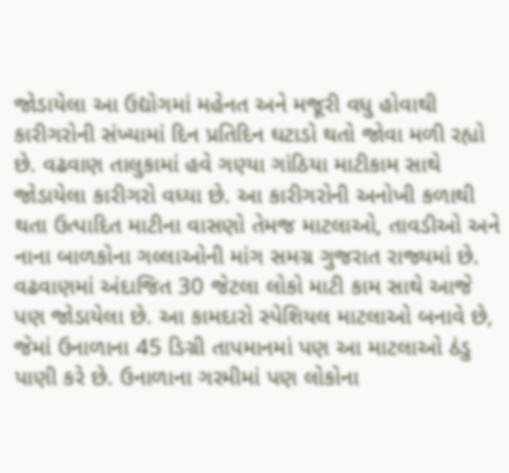જોડાયેલા આ ઉદ્યોગમાં મહેનત અને મજૂરી વધુ હોવાથી કારીગરોની સંખ્યામાં દિન પ્રતિદિન ઘટાડો થતો જોવા મળી રહ્યો છે. વઢવાણ તાલુકામાં હવે ગણ્યા ગાંઠિયા માટીકામ સાથે જોડાયેલા કારીગરો વધ્યા છે. આ કારીગરોની અનોખી કળાથી થતા ઉત્પાદિત માટીના વાસણો તેમજ માટલાઓ, તાવડીઓ અને નાના બાળકોના ગલ્લાઓની માંગ સમગ્ર ગુજરાત રાજ્યમાં છે. વઢવાણમાં અંદાજિત 30 જેટલા લોકો માટી કામ સાથે આજે પણ જોડાયેલા છે. આ કામદારો સ્પેશિયલ માટલાઓ બનાવે છે, જેમાં ઉનાળાના 45 ડિગ્રી તાપમાનમાં પણ આ માટલાઓ ઠંડુ પાણી કરે છે. ઉનાળાના ગરમીમાં પણ લોકોના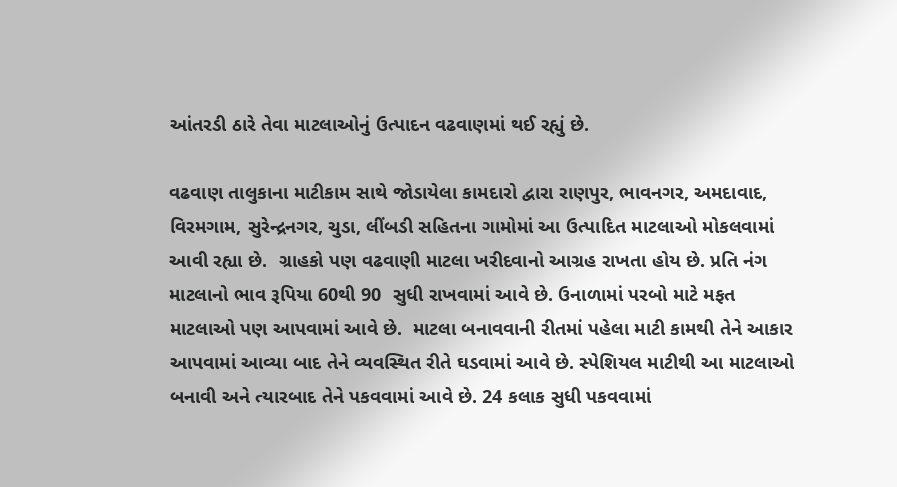આંતરડી ઠારે તેવા માટલાઓનું ઉત્પાદન વઢવાણમાં થઈ રહ્યું છે.

વઢવાણ તાલુકાના માટીકામ સાથે જોડાયેલા કામદારો દ્વારા રાણપુર, ભાવનગર, અમદાવાદ, વિરમગામ, સુરેન્દ્રનગર, ચુડા, લીંબડી સહિતના ગામોમાં આ ઉત્પાદિત માટલાઓ મોકલવામાં આવી રહ્યા છે.  ગ્રાહકો પણ વઢવાણી માટલા ખરીદવાનો આગ્રહ રાખતા હોય છે. પ્રતિ નંગ માટલાનો ભાવ રૂપિયા 60થી 90  સુધી રાખવામાં આવે છે. ઉનાળામાં પરબો માટે મફત માટલાઓ પણ આપવામાં આવે છે.  માટલા બનાવવાની રીતમાં પહેલા માટી કામથી તેને આકાર આપવામાં આવ્યા બાદ તેને વ્યવસ્થિત રીતે ઘડવામાં આવે છે. સ્પેશિયલ માટીથી આ માટલાઓ બનાવી અને ત્યારબાદ તેને પકવવામાં આવે છે. 24 કલાક સુધી પકવવામાં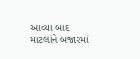આવ્યા બાદ માટલાંને બજારમાં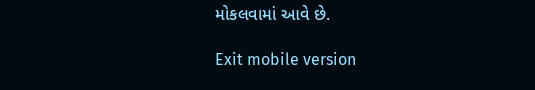મોકલવામાં આવે છે.

Exit mobile version